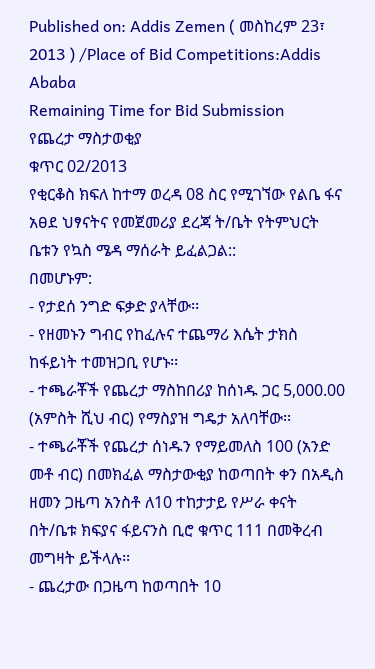Published on: Addis Zemen ( መስከረም 23፣ 2013 ) /Place of Bid Competitions:Addis Ababa
Remaining Time for Bid Submission
የጨረታ ማስታወቂያ
ቁጥር 02/2013
የቂርቆስ ክፍለ ከተማ ወረዳ 08 ስር የሚገኘው የልቤ ፋና አፀደ ህፃናትና የመጀመሪያ ደረጃ ት/ቤት የትምህርት ቤቱን የኳስ ሜዳ ማሰራት ይፈልጋል::
በመሆኑም:
- የታደሰ ንግድ ፍቃድ ያላቸው፡፡
- የዘመኑን ግብር የከፈሉና ተጨማሪ እሴት ታክስ ከፋይነት ተመዝጋቢ የሆኑ፡፡
- ተጫራቾች የጨረታ ማስከበሪያ ከሰነዱ ጋር 5,000.00 (አምስት ሺህ ብር) የማስያዝ ግዴታ አለባቸው፡፡
- ተጫራቾች የጨረታ ሰነዱን የማይመለስ 100 (አንድ መቶ ብር) በመክፈል ማስታውቂያ ከወጣበት ቀን በአዲስ ዘመን ጋዜጣ አንስቶ ለ10 ተከታታይ የሥራ ቀናት በት/ቤቱ ክፍያና ፋይናንስ ቢሮ ቁጥር 111 በመቅረብ መግዛት ይችላሉ፡፡
- ጨረታው በጋዜጣ ከወጣበት 10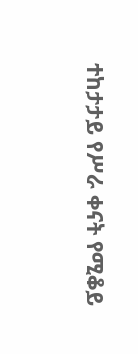ተከታታይ የሥራ ቀናት የሚቆይ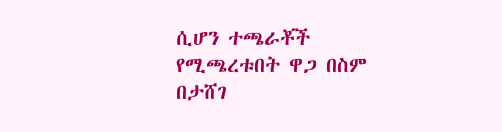ሲሆን ተጫራቾች የሚጫረቱበት ዋጋ በስም በታሸገ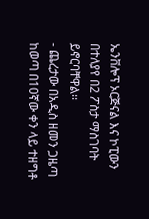ኤንቨሎፕ ኦርጅናል እና ኮፒውን በተለያየ በ2 ፖስታ ማስገባት ይኖርባቸዋል፡፡
- ጨረታው በአዲስ ዘመን ጋዜጣ ከወጣ በ10ኛው ቀን ላይ ተዘግቶ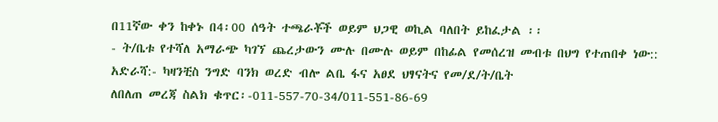በ11ኛው ቀን ከቀኑ በ4፡00 ሰዓት ተጫራቾች ወይም ህጋዊ ወኪል ባለበት ይከፈታል ፡፡
- ት/ቤቱ የተሻለ አማራጭ ካገኘ ጨረታውን ሙሉ በሙሉ ወይም በከፊል የመሰረዝ መብቱ በህግ የተጠበቀ ነው::
አድራሻ:- ካዛንቺስ ንግድ ባንክ ወረድ ብሎ ልቤ ፋና አፀደ ህፃናትና የመ/ደ/ት/ቤት
ለበለጠ መረጃ ስልክ ቁጥር፡-011-557-70-34/011-551-86-69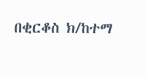በቂርቆስ ክ/ከተማ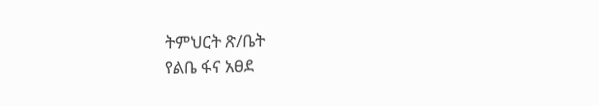ትምህርት ጽ/ቤት
የልቤ ፋና አፀደ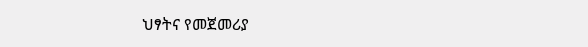ህፃትና የመጀመሪያ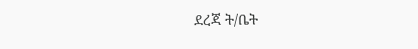ደረጃ ት/ቤት